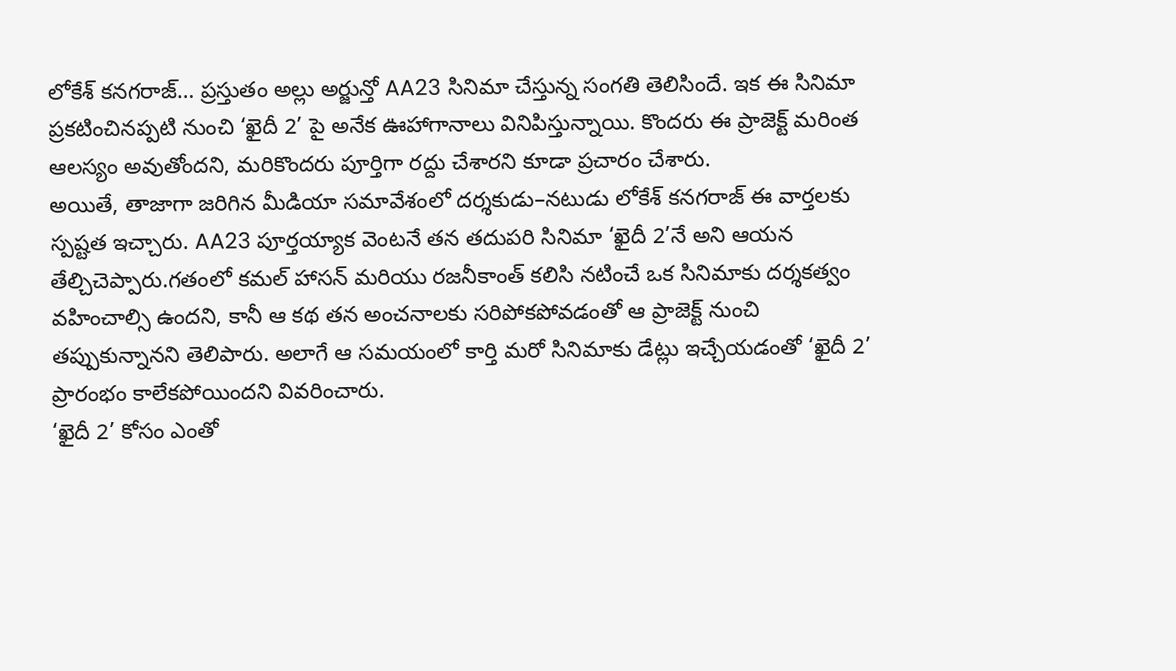లోకేశ్ కనగరాజ్… ప్రస్తుతం అల్లు అర్జున్తో AA23 సినిమా చేస్తున్న సంగతి తెలిసిందే. ఇక ఈ సినిమా ప్రకటించినప్పటి నుంచి ‘ఖైదీ 2’ పై అనేక ఊహాగానాలు వినిపిస్తున్నాయి. కొందరు ఈ ప్రాజెక్ట్ మరింత ఆలస్యం అవుతోందని, మరికొందరు పూర్తిగా రద్దు చేశారని కూడా ప్రచారం చేశారు.
అయితే, తాజాగా జరిగిన మీడియా సమావేశంలో దర్శకుడు–నటుడు లోకేశ్ కనగరాజ్ ఈ వార్తలకు స్పష్టత ఇచ్చారు. AA23 పూర్తయ్యాక వెంటనే తన తదుపరి సినిమా ‘ఖైదీ 2’నే అని ఆయన తేల్చిచెప్పారు.గతంలో కమల్ హాసన్ మరియు రజనీకాంత్ కలిసి నటించే ఒక సినిమాకు దర్శకత్వం వహించాల్సి ఉందని, కానీ ఆ కథ తన అంచనాలకు సరిపోకపోవడంతో ఆ ప్రాజెక్ట్ నుంచి తప్పుకున్నానని తెలిపారు. అలాగే ఆ సమయంలో కార్తి మరో సినిమాకు డేట్లు ఇచ్చేయడంతో ‘ఖైదీ 2’ ప్రారంభం కాలేకపోయిందని వివరించారు.
‘ఖైదీ 2’ కోసం ఎంతో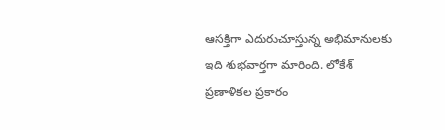ఆసక్తిగా ఎదురుచూస్తున్న అభిమానులకు ఇది శుభవార్తగా మారింది. లోకేశ్ ప్రణాళికల ప్రకారం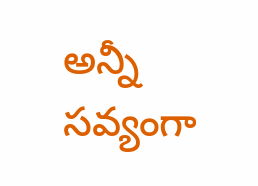అన్నీ సవ్యంగా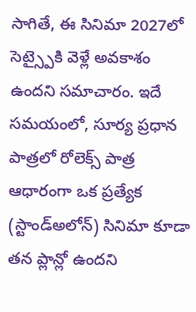సాగితే, ఈ సినిమా 2027లో సెట్స్పైకి వెళ్లే అవకాశం ఉందని సమాచారం. ఇదే సమయంలో, సూర్య ప్రధాన పాత్రలో రోలెక్స్ పాత్ర ఆధారంగా ఒక ప్రత్యేక (స్టాండ్అలోన్) సినిమా కూడా తన ప్లాన్లో ఉందని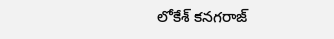లోకేశ్ కనగరాజ్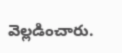వెల్లడించారు.